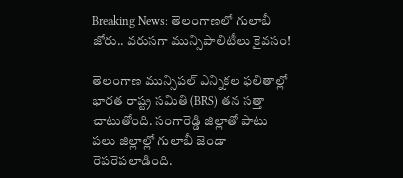Breaking News: తెలంగాణలో గులాబీ జోరు.. వరుసగా మున్సిపాలిటీలు కైవసం!

తెలంగాణ మున్సిపల్ ఎన్నికల ఫలితాల్లో భారత రాష్ట్ర సమితి (BRS) తన సత్తా చాటుతోంది. సంగారెడ్డి జిల్లాతో పాటు పలు జిల్లాల్లో గులాబీ జెండా రెపరెపలాడింది.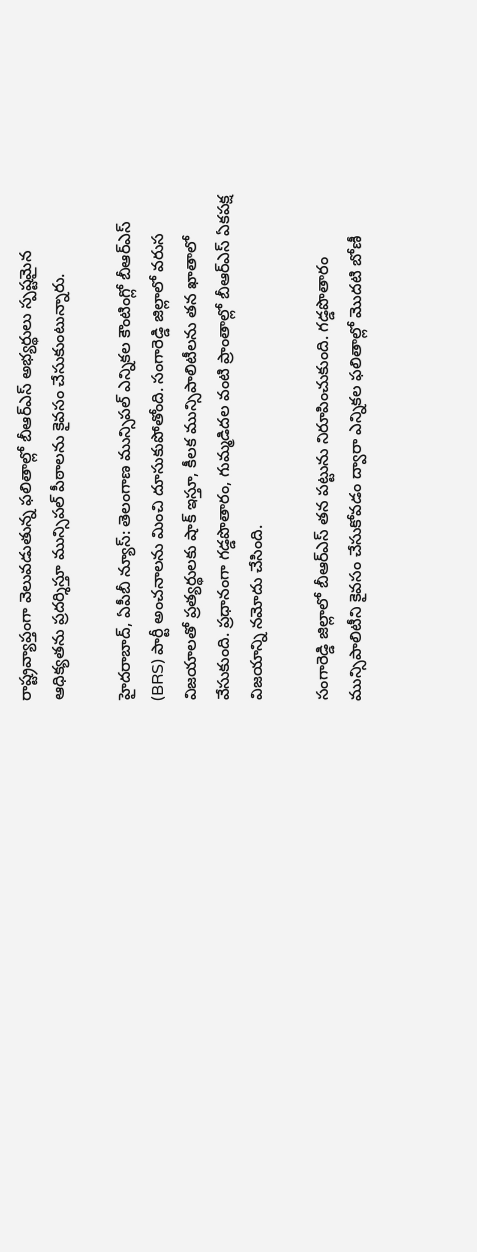రాష్ట్రవ్యాప్తంగా వెలువడుతున్న ఫలితాల్లో బీఆర్ఎస్ అభ్యర్థులు స్పష్టమైన ఆధిక్యతను ప్రదర్శిస్తూ మున్సిపల్ పీఠాలను కైవసం చేసుకుంటున్నారు.

హైదరాబాద్, ఏపీబీ న్యూస్: తెలంగాణ మున్సిపల్ ఎన్నికల కౌంటింగ్లో బీఆర్ఎస్ (BRS) పార్టీ అంచనాలను మించి దూసుకుపోతోంది. సంగారెడ్డి జిల్లాలో వరుస విజయాలతో ప్రత్యర్థులకు షాక్ ఇస్తూ, కీలక మున్సిపాలిటీలను తన ఖాతాలో వేసుకుంది. ప్రధానంగా గడ్డపొతారం, గుమ్మడిదల వంటి ప్రాంతాల్లో బీఆర్ఎస్ ఏకపక్ష విజయాన్ని నమోదు చేసింది.

సంగారెడ్డి జిల్లాలో బీఆర్ఎస్ తన పట్టును నిరూపించుకుంది. గడ్డపొతారం మున్సిపాలిటీని కైవసం చేసుకోవడం ద్వారా ఎన్నికల ఫలితాల్లో మొదటి బోణీ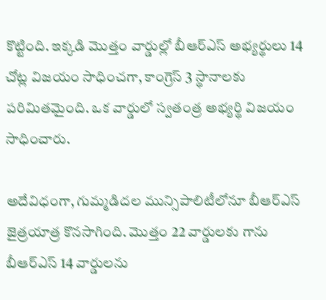కొట్టింది. ఇక్కడి మొత్తం వార్డుల్లో బీఆర్ఎస్ అభ్యర్థులు 14 చోట్ల విజయం సాధించగా, కాంగ్రెస్ 3 స్థానాలకు పరిమితమైంది. ఒక వార్డులో స్వతంత్ర అభ్యర్థి విజయం సాధించారు.

అదేవిధంగా, గుమ్మడిదల మున్సిపాలిటీలోనూ బీఆర్ఎస్ జైత్రయాత్ర కొనసాగింది. మొత్తం 22 వార్డులకు గాను బీఆర్ఎస్ 14 వార్డులను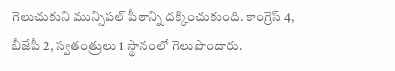గెలుచుకుని మున్సిపల్ పీఠాన్ని దక్కించుకుంది. కాంగ్రెస్ 4, బీజేపీ 2, స్వతంత్రులు 1 స్థానంలో గెలుపొందారు.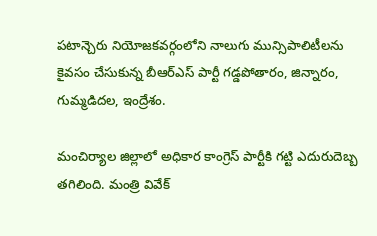పటాన్చెరు నియోజకవర్గంలోని నాలుగు మున్సిపాలిటీలను కైవసం చేసుకున్న బీఆర్ఎస్ పార్టీ గడ్డపోతారం, జిన్నారం, గుమ్మడిదల, ఇంద్రేశం.

మంచిర్యాల జిల్లాలో అధికార కాంగ్రెస్ పార్టీకి గట్టి ఎదురుదెబ్బ తగిలింది. మంత్రి వివేక్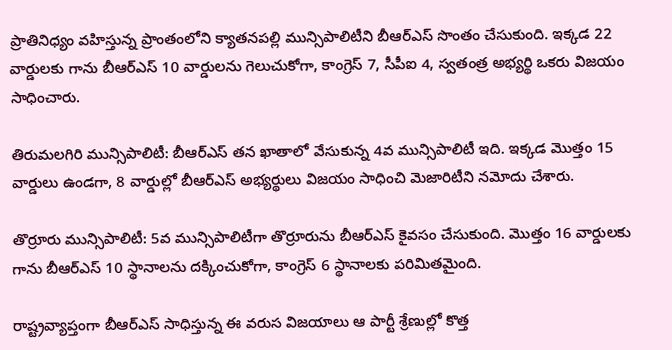ప్రాతినిధ్యం వహిస్తున్న ప్రాంతంలోని క్యాతనపల్లి మున్సిపాలిటీని బీఆర్ఎస్ సొంతం చేసుకుంది. ఇక్కడ 22 వార్డులకు గాను బీఆర్ఎస్ 10 వార్డులను గెలుచుకోగా, కాంగ్రెస్ 7, సీపీఐ 4, స్వతంత్ర అభ్యర్థి ఒకరు విజయం సాధించారు.

తిరుమలగిరి మున్సిపాలిటీ: బీఆర్ఎస్ తన ఖాతాలో వేసుకున్న 4వ మున్సిపాలిటీ ఇది. ఇక్కడ మొత్తం 15 వార్డులు ఉండగా, 8 వార్డుల్లో బీఆర్ఎస్ అభ్యర్థులు విజయం సాధించి మెజారిటీని నమోదు చేశారు.

తొర్రూరు మున్సిపాలిటీ: 5వ మున్సిపాలిటీగా తొర్రూరును బీఆర్ఎస్ కైవసం చేసుకుంది. మొత్తం 16 వార్డులకు గాను బీఆర్ఎస్ 10 స్థానాలను దక్కించుకోగా, కాంగ్రెస్ 6 స్థానాలకు పరిమితమైంది.

రాష్ట్రవ్యాప్తంగా బీఆర్ఎస్ సాధిస్తున్న ఈ వరుస విజయాలు ఆ పార్టీ శ్రేణుల్లో కొత్త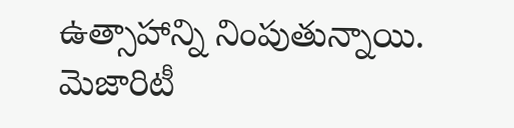ఉత్సాహాన్ని నింపుతున్నాయి. మెజారిటీ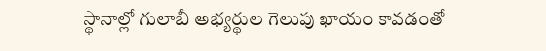స్థానాల్లో గులాబీ అభ్యర్థుల గెలుపు ఖాయం కావడంతో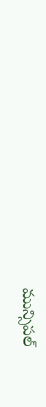మున్సిపల్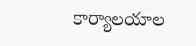కార్యాలయాల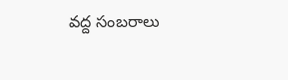వద్ద సంబరాలు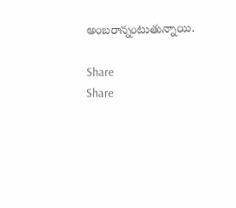అంబరాన్నంటుతున్నాయి.

Share
Share